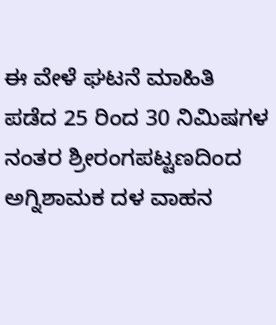ಈ ವೇಳೆ ಘಟನೆ ಮಾಹಿತಿ ಪಡೆದ 25 ರಿಂದ 30 ನಿಮಿಷಗಳ ನಂತರ ಶ್ರೀರಂಗಪಟ್ಟಣದಿಂದ ಅಗ್ನಿಶಾಮಕ ದಳ ವಾಹನ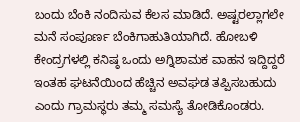ಬಂದು ಬೆಂಕಿ ನಂದಿಸುವ ಕೆಲಸ ಮಾಡಿದೆ. ಅಷ್ಟರಲ್ಲಾಗಲೇ ಮನೆ ಸಂಪೂರ್ಣ ಬೆಂಕಿಗಾಹುತಿಯಾಗಿದೆ. ಹೋಬಳಿ ಕೇಂದ್ರಗಳಲ್ಲಿ ಕನಿಷ್ಠ ಒಂದು ಅಗ್ನಿಶಾಮಕ ವಾಹನ ಇದ್ದಿದ್ದರೆ ಇಂತಹ ಘಟನೆಯಿಂದ ಹೆಚ್ಚಿನ ಅವಘಡ ತಪ್ಪಿಸಬಹುದು ಎಂದು ಗ್ರಾಮಸ್ಥರು ತಮ್ಮ ಸಮಸ್ಯೆ ತೋಡಿಕೊಂಡರು.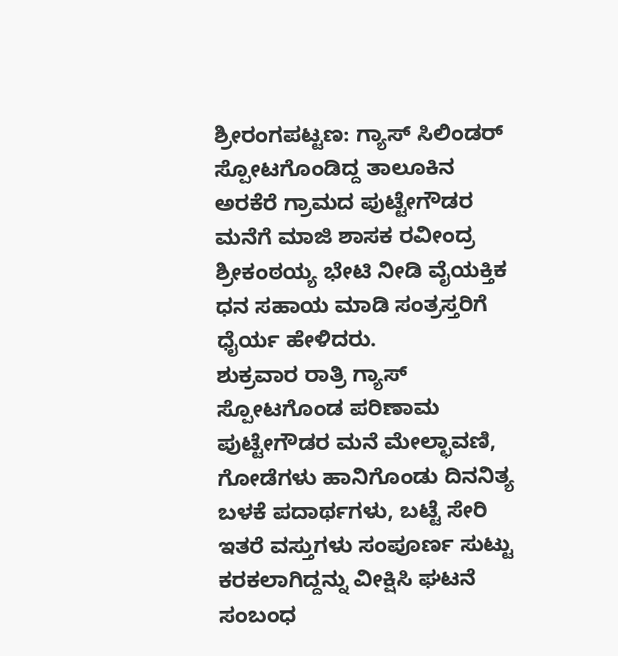ಶ್ರೀರಂಗಪಟ್ಟಣ: ಗ್ಯಾಸ್ ಸಿಲಿಂಡರ್ ಸ್ಪೋಟಗೊಂಡಿದ್ದ ತಾಲೂಕಿನ ಅರಕೆರೆ ಗ್ರಾಮದ ಪುಟ್ಟೇಗೌಡರ ಮನೆಗೆ ಮಾಜಿ ಶಾಸಕ ರವೀಂದ್ರ ಶ್ರೀಕಂಠಯ್ಯ ಭೇಟಿ ನೀಡಿ ವೈಯಕ್ತಿಕ ಧನ ಸಹಾಯ ಮಾಡಿ ಸಂತ್ರಸ್ತರಿಗೆ ಧೈರ್ಯ ಹೇಳಿದರು.
ಶುಕ್ರವಾರ ರಾತ್ರಿ ಗ್ಯಾಸ್ ಸ್ಪೋಟಗೊಂಡ ಪರಿಣಾಮ ಪುಟ್ಟೇಗೌಡರ ಮನೆ ಮೇಲ್ಛಾವಣಿ, ಗೋಡೆಗಳು ಹಾನಿಗೊಂಡು ದಿನನಿತ್ಯ ಬಳಕೆ ಪದಾರ್ಥಗಳು, ಬಟ್ಟೆ ಸೇರಿ ಇತರೆ ವಸ್ತುಗಳು ಸಂಪೂರ್ಣ ಸುಟ್ಟು ಕರಕಲಾಗಿದ್ದನ್ನು ವೀಕ್ಷಿಸಿ ಘಟನೆ ಸಂಬಂಧ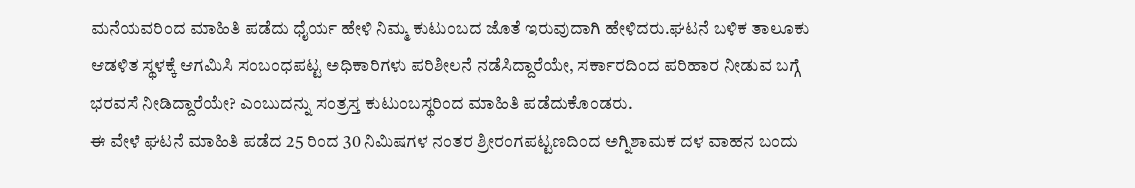ಮನೆಯವರಿಂದ ಮಾಹಿತಿ ಪಡೆದು ಧೈರ್ಯ ಹೇಳಿ ನಿಮ್ಮ ಕುಟುಂಬದ ಜೊತೆ ಇರುವುದಾಗಿ ಹೇಳಿದರು.ಘಟನೆ ಬಳಿಕ ತಾಲೂಕು ಆಡಳಿತ ಸ್ಥಳಕ್ಕೆ ಆಗಮಿಸಿ ಸಂಬಂಧಪಟ್ಟ ಅಧಿಕಾರಿಗಳು ಪರಿಶೀಲನೆ ನಡೆಸಿದ್ದಾರೆಯೇ, ಸರ್ಕಾರದಿಂದ ಪರಿಹಾರ ನೀಡುವ ಬಗ್ಗೆ ಭರವಸೆ ನೀಡಿದ್ದಾರೆಯೇ? ಎಂಬುದನ್ನು ಸಂತ್ರಸ್ತ ಕುಟುಂಬಸ್ಥರಿಂದ ಮಾಹಿತಿ ಪಡೆದುಕೊಂಡರು.
ಈ ವೇಳೆ ಘಟನೆ ಮಾಹಿತಿ ಪಡೆದ 25 ರಿಂದ 30 ನಿಮಿಷಗಳ ನಂತರ ಶ್ರೀರಂಗಪಟ್ಟಣದಿಂದ ಅಗ್ನಿಶಾಮಕ ದಳ ವಾಹನ ಬಂದು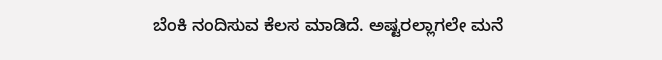ಬೆಂಕಿ ನಂದಿಸುವ ಕೆಲಸ ಮಾಡಿದೆ. ಅಷ್ಟರಲ್ಲಾಗಲೇ ಮನೆ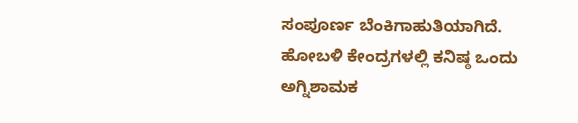ಸಂಪೂರ್ಣ ಬೆಂಕಿಗಾಹುತಿಯಾಗಿದೆ. ಹೋಬಳಿ ಕೇಂದ್ರಗಳಲ್ಲಿ ಕನಿಷ್ಠ ಒಂದು ಅಗ್ನಿಶಾಮಕ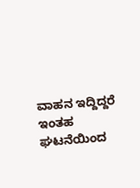ವಾಹನ ಇದ್ದಿದ್ದರೆ ಇಂತಹ ಘಟನೆಯಿಂದ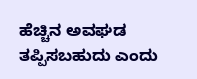ಹೆಚ್ಚಿನ ಅವಘಡ ತಪ್ಪಿಸಬಹುದು ಎಂದು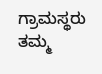ಗ್ರಾಮಸ್ಥರು ತಮ್ಮ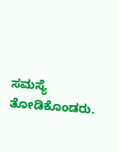ಸಮಸ್ಯೆ ತೋಡಿಕೊಂಡರು.